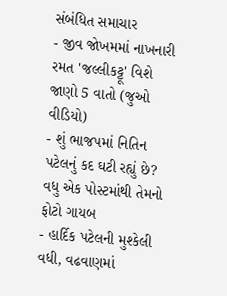સંબંધિત સમાચાર
- જીવ જોખમમાં નાખનારી રમત 'જલ્લીકટ્ટૂ' વિશે જાણો 5 વાતો (જુઓ વીડિયો)
- શું ભાજપમાં નિતિન પટેલનું કદ ઘટી રહ્યું છે? વધુ એક પોસ્ટમાંથી તેમનો ફોટો ગાયબ
- હાર્દિક પટેલની મુશ્કેલી વધી, વઢવાણમાં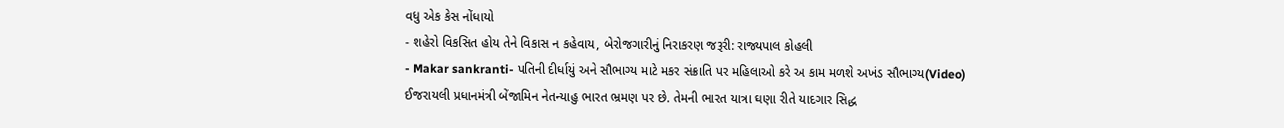વધુ એક કેસ નોંધાયો
- શહેરો વિકસિત હોય તેને વિકાસ ન કહેવાય, બેરોજગારીનું નિરાકરણ જરૂરી: રાજ્યપાલ કોહલી
- Makar sankranti- પતિની દીર્ધાયું અને સૌભાગ્ય માટે મકર સંક્રાતિ પર મહિલાઓ કરે અ કામ મળશે અખંડ સૌભાગ્ય(Video)
ઈજરાયલી પ્રધાનમંત્રી બેંજામિન નેતન્યાહુ ભારત ભ્રમણ પર છે. તેમની ભારત યાત્રા ઘણા રીતે યાદગાર સિદ્ધ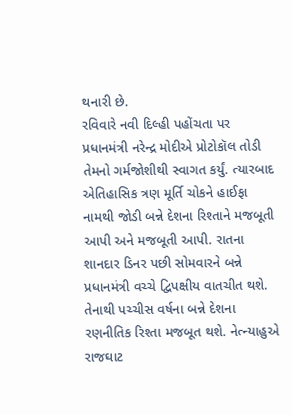થનારી છે.
રવિવારે નવી દિલ્હી પહોંચતા પર પ્રધાનમંત્રી નરેન્દ્ર મોદીએ પ્રોટોકૉલ તોડી તેમનો ગર્મજોશીથી સ્વાગત કર્યું. ત્યારબાદ એતિહાસિક ત્રણ મૂર્તિ ચોકને હાઈફા નામથી જોડી બન્ને દેશના રિશ્તાને મજબૂતી આપી અને મજબૂતી આપી. રાતના શાનદાર ડિનર પછી સોમવારને બન્ને પ્રધાનમંત્રી વચ્ચે દ્વિપક્ષીય વાતચીત થશે. તેનાથી પચ્ચીસ વર્ષના બન્ને દેશના રણનીતિક રિશ્તા મજબૂત થશે. નેત્ન્યાહુએ રાજઘાટ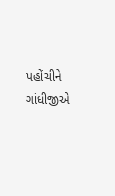પહોંચીને ગાંધીજીએ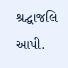શ્રદ્ઘાજલિ આપી.